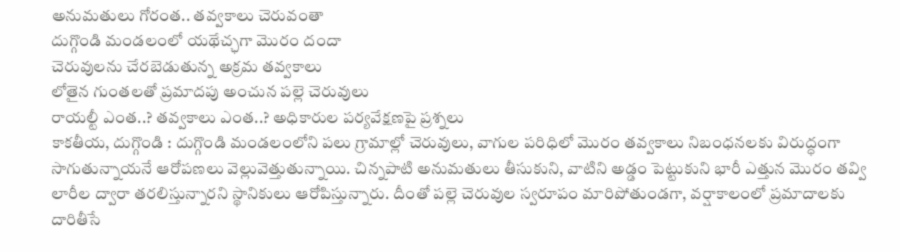అనుమతులు గోరంత.. తవ్వకాలు చెరువంతా
దుగ్గొండి మండలంలో యథేచ్ఛగా మొరం దందా
చెరువులను చేరబెడుతున్న అక్రమ తవ్వకాలు
లోతైన గుంతలతో ప్రమాదపు అంచున పల్లె చెరువులు
రాయల్టీ ఎంత..? తవ్వకాలు ఎంత..? అధికారుల పర్యవేక్షణపై ప్రశ్నలు
కాకతీయ, దుగ్గొండి : దుగ్గొండి మండలంలోని పలు గ్రామాల్లో చెరువులు, వాగుల పరిధిలో మొరం తవ్వకాలు నిబంధనలకు విరుద్ధంగా సాగుతున్నాయనే ఆరోపణలు వెల్లువెత్తుతున్నాయి. చిన్నపాటి అనుమతులు తీసుకుని, వాటిని అడ్డం పెట్టుకుని భారీ ఎత్తున మొరం తవ్వి లారీల ద్వారా తరలిస్తున్నారని స్థానికులు ఆరోపిస్తున్నారు. దీంతో పల్లె చెరువుల స్వరూపం మారిపోతుండగా, వర్షాకాలంలో ప్రమాదాలకు దారితీసే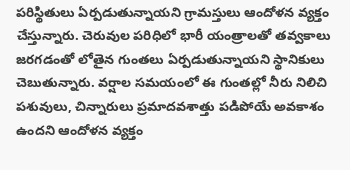పరిస్థితులు ఏర్పడుతున్నాయని గ్రామస్తులు ఆందోళన వ్యక్తం చేస్తున్నారు. చెరువుల పరిధిలో భారీ యంత్రాలతో తవ్వకాలు జరగడంతో లోతైన గుంతలు ఏర్పడుతున్నాయని స్థానికులు చెబుతున్నారు. వర్షాల సమయంలో ఈ గుంతల్లో నీరు నిలిచి పశువులు, చిన్నారులు ప్రమాదవశాత్తు పడిపోయే అవకాశం ఉందని ఆందోళన వ్యక్తం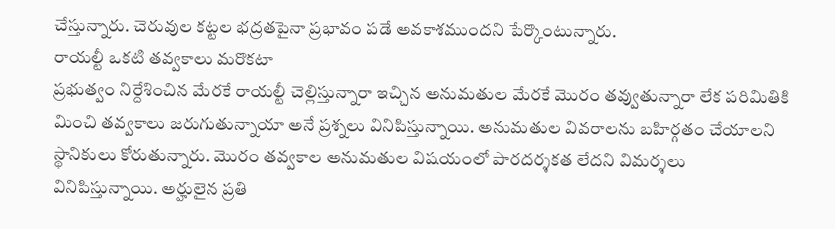చేస్తున్నారు. చెరువుల కట్టల భద్రతపైనా ప్రభావం పడే అవకాశముందని పేర్కొంటున్నారు.
రాయల్టీ ఒకటి తవ్వకాలు మరొకటా
ప్రభుత్వం నిర్దేశించిన మేరకే రాయల్టీ చెల్లిస్తున్నారా ఇచ్చిన అనుమతుల మేరకే మొరం తవ్వుతున్నారా లేక పరిమితికి మించి తవ్వకాలు జరుగుతున్నాయా అనే ప్రశ్నలు వినిపిస్తున్నాయి. అనుమతుల వివరాలను బహిర్గతం చేయాలని స్థానికులు కోరుతున్నారు. మొరం తవ్వకాల అనుమతుల విషయంలో పారదర్శకత లేదని విమర్శలు వినిపిస్తున్నాయి. అర్హులైన ప్రతి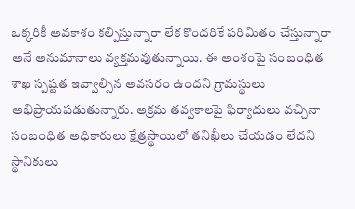ఒక్కరికీ అవకాశం కల్పిస్తున్నారా లేక కొందరికే పరిమితం చేస్తున్నారా అనే అనుమానాలు వ్యక్తమవుతున్నాయి. ఈ అంశంపై సంబంధిత శాఖ స్పష్టత ఇవ్వాల్సిన అవసరం ఉందని గ్రామస్థులు అభిప్రాయపడుతున్నారు. అక్రమ తవ్వకాలపై ఫిర్యాదులు వచ్చినా సంబంధిత అధికారులు క్షేత్రస్థాయిలో తనిఖీలు చేయడం లేదని స్థానికులు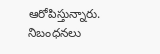ఆరోపిస్తున్నారు. నిబంధనలు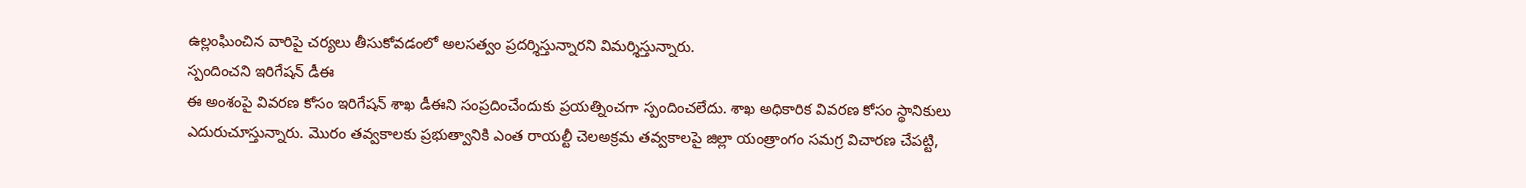ఉల్లంఘించిన వారిపై చర్యలు తీసుకోవడంలో అలసత్వం ప్రదర్శిస్తున్నారని విమర్శిస్తున్నారు.
స్పందించని ఇరిగేషన్ డీఈ
ఈ అంశంపై వివరణ కోసం ఇరిగేషన్ శాఖ డీఈని సంప్రదించేందుకు ప్రయత్నించగా స్పందించలేదు. శాఖ అధికారిక వివరణ కోసం స్థానికులు ఎదురుచూస్తున్నారు. మొరం తవ్వకాలకు ప్రభుత్వానికి ఎంత రాయల్టీ చెలఅక్రమ తవ్వకాలపై జిల్లా యంత్రాంగం సమగ్ర విచారణ చేపట్టి,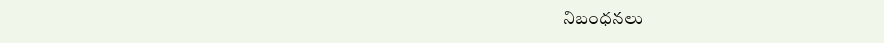నిబంధనలు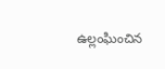ఉల్లంఘించిన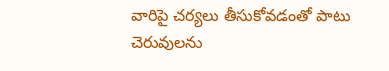వారిపై చర్యలు తీసుకోవడంతో పాటు చెరువులను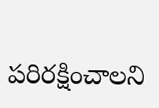పరిరక్షించాలని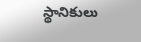స్థానికులు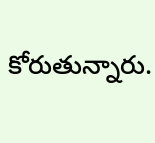కోరుతున్నారు.